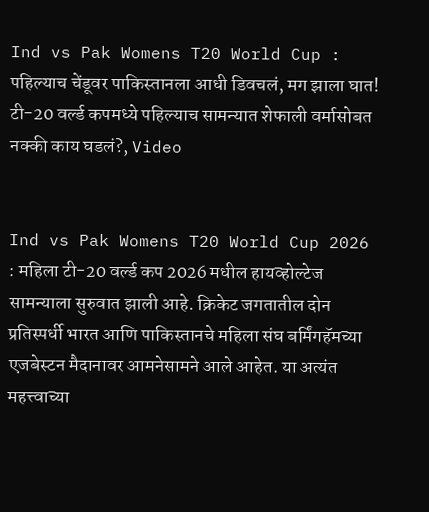Ind vs Pak Womens T20 World Cup : पहिल्याच चेंडूवर पाकिस्तानला आधी डिवचलं, मग झाला घात! टी-20 वर्ल्ड कपमध्ये पहिल्याच सामन्यात शेफाली वर्मासोबत नक्की काय घडलं?, Video


Ind vs Pak Womens T20 World Cup 2026 : महिला टी-20 वर्ल्ड कप 2026 मधील हायव्होल्टेज सामन्याला सुरुवात झाली आहे. क्रिकेट जगतातील दोन प्रतिस्पर्धी भारत आणि पाकिस्तानचे महिला संघ बर्मिंगहॅमच्या एजबेस्टन मैदानावर आमनेसामने आले आहेत. या अत्यंत महत्त्वाच्या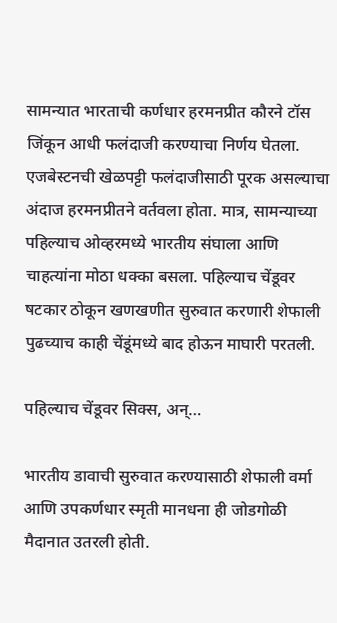सामन्यात भारताची कर्णधार हरमनप्रीत कौरने टॉस जिंकून आधी फलंदाजी करण्याचा निर्णय घेतला. एजबेस्टनची खेळपट्टी फलंदाजीसाठी पूरक असल्याचा अंदाज हरमनप्रीतने वर्तवला होता. मात्र, सामन्याच्या पहिल्याच ओव्हरमध्ये भारतीय संघाला आणि चाहत्यांना मोठा धक्का बसला. पहिल्याच चेंडूवर षटकार ठोकून खणखणीत सुरुवात करणारी शेफाली पुढच्याच काही चेंडूंमध्ये बाद होऊन माघारी परतली.

पहिल्याच चेंडूवर सिक्स, अन्…

भारतीय डावाची सुरुवात करण्यासाठी शेफाली वर्मा आणि उपकर्णधार स्मृती मानधना ही जोडगोळी मैदानात उतरली होती.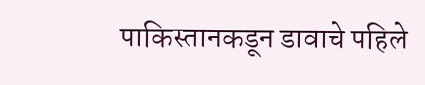पाकिस्तानकडून डावाचे पहिले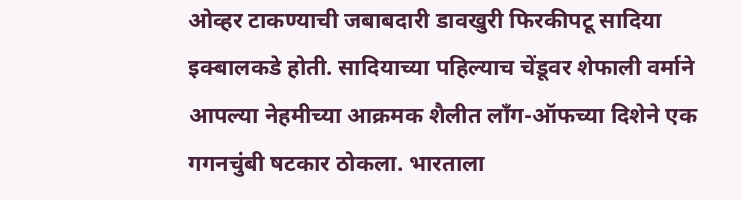ओव्हर टाकण्याची जबाबदारी डावखुरी फिरकीपटू सादिया इक्बालकडे होती. सादियाच्या पहिल्याच चेंडूवर शेफाली वर्माने आपल्या नेहमीच्या आक्रमक शैलीत लॉंग-ऑफच्या दिशेने एक गगनचुंबी षटकार ठोकला. भारताला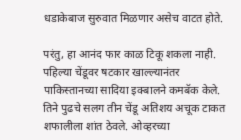धडाकेबाज सुरुवात मिळणार असेच वाटत होते.

परंतु, हा आनंद फार काळ टिकू शकला नाही. पहिल्या चेंडूवर षटकार खाल्ल्यानंतर पाकिस्तानच्या सादिया इक्बालने कमबॅक केले. तिने पुढचे सलग तीन चेंडू अतिशय अचूक टाकत शफालीला शांत ठेवले. ओव्हरच्या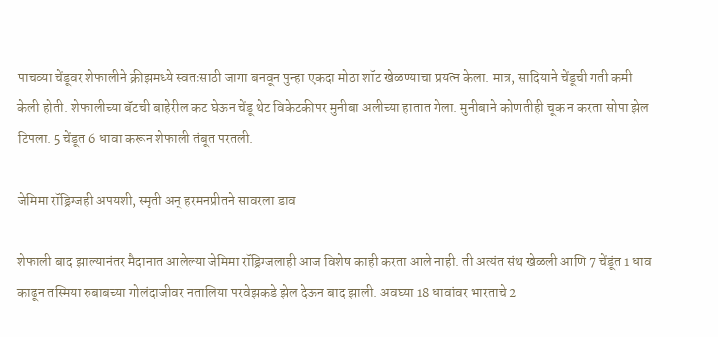पाचव्या चेंडूवर शेफालीने क्रीझमध्ये स्वतःसाठी जागा बनवून पुन्हा एकदा मोठा शॉट खेळण्याचा प्रयत्न केला. मात्र, सादियाने चेंडूची गती कमी केली होती. शेफालीच्या बॅटची बाहेरील कट घेऊन चेंडू थेट विकेटकीपर मुनीबा अलीच्या हातात गेला. मुनीबाने कोणतीही चूक न करता सोपा झेल टिपला. 5 चेंडूत 6 धावा करून शेफाली तंबूत परतली.

जेमिमा रॉड्रिग्जही अपयशी, स्मृती अन् हरमनप्रीतने सावरला डाव

शेफाली बाद झाल्यानंतर मैदानात आलेल्या जेमिमा रॉड्रिग्जलाही आज विशेष काही करता आले नाही. ती अत्यंत संथ खेळली आणि 7 चेंडूंत 1 धाव काढून तस्मिया रुबाबच्या गोलंदाजीवर नतालिया परवेझकडे झेल देऊन बाद झाली. अवघ्या 18 धावांवर भारताचे 2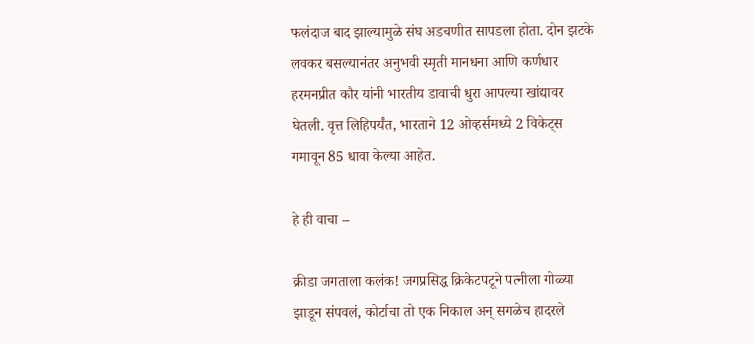फलंदाज बाद झाल्यामुळे संघ अडचणीत सापडला होता. दोन झटके लवकर बसल्यानंतर अनुभवी स्मृती मानधना आणि कर्णधार हरमनप्रीत कौर यांनी भारतीय डावाची धुरा आपल्या खांद्यावर घेतली. वृत्त लिहिपर्यंत, भारताने 12 ओव्हर्समध्ये 2 विकेट्स गमावून 85 धावा केल्या आहेत.

हे ही वाचा –

क्रीडा जगताला कलंक! जगप्रसिद्ध क्रिकेटपटूने पत्नीला गोळ्या झाडून संपवलं, कोर्टाचा तो एक निकाल अन् सगळेच हादरले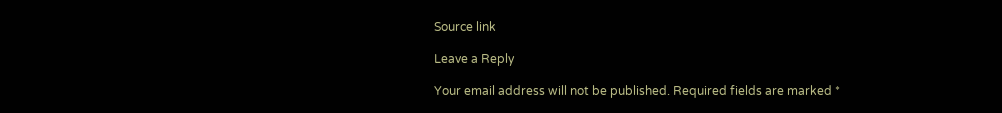Source link

Leave a Reply

Your email address will not be published. Required fields are marked *